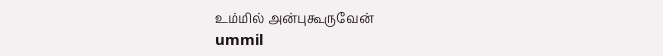உம்மில் அன்புகூருவேன்
ummil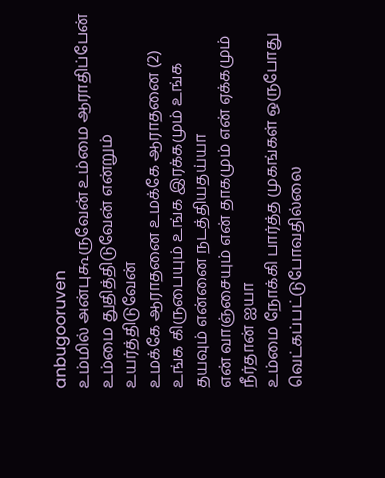anbugooruven
உம்மில் அன்புகூருவேன் உம்மை ஆராதிப்பேன் உம்மை துதித்திடுவேன் என்றும் உயர்த்திடுவேன்
உமக்கே ஆராதனை உமக்கே ஆராதனை (2)
உங்க கிருபையும் உங்க இரக்கமும் உங்க தயவும் என்னை நடத்தியதய்யா
என் வாஞ்சையும் என் தாகமும் என் ஏக்கமும் நீர்தான் ஐயா
உம்மை நோக்கி பார்த்த முகங்கள் ஒருபோது வெட்கப்பட்டுபோவதில்லை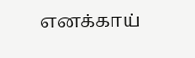எனக்காய்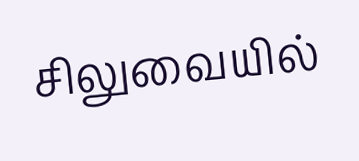சிலுவையில்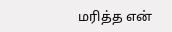மரித்த என்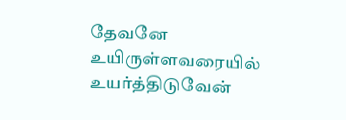தேவனே உயிருள்ளவரையில் உயர்த்திடுவேன்